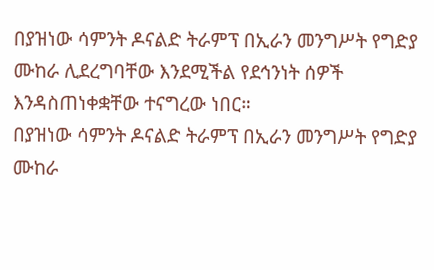በያዝነው ሳምንት ዶናልድ ትራምፕ በኢራን መንግሥት የግድያ ሙከራ ሊደረግባቸው እንደሚችል የደኅንነት ሰዎች እንዳስጠነቀቋቸው ተናግረው ነበር።
በያዝነው ሳምንት ዶናልድ ትራምፕ በኢራን መንግሥት የግድያ ሙከራ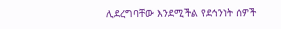ሊደረግባቸው እንደሚችል የደኅንነት ሰዎች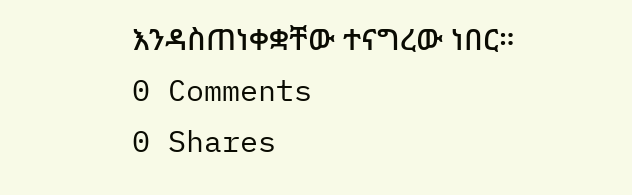እንዳስጠነቀቋቸው ተናግረው ነበር።
0 Comments
0 Shares